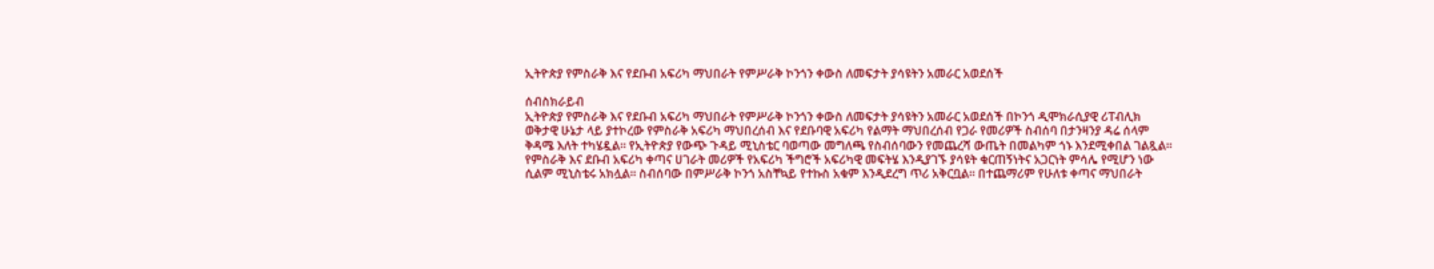ኢትዮጵያ የምስራቅ እና የደቡብ አፍሪካ ማህበራት የምሥራቅ ኮንጎን ቀውስ ለመፍታት ያሳዩትን አመራር አወደሰች

ሰብስክራይብ
ኢትዮጵያ የምስራቅ እና የደቡብ አፍሪካ ማህበራት የምሥራቅ ኮንጎን ቀውስ ለመፍታት ያሳዩትን አመራር አወደሰች በኮንጎ ዲሞክራሲያዊ ሪፐብሊክ ወቅታዊ ሁኔታ ላይ ያተኮረው የምስራቅ አፍሪካ ማህበረሰብ እና የደቡባዊ አፍሪካ የልማት ማህበረሰብ የጋራ የመሪዎች ስብሰባ በታንዛንያ ዳሬ ሰላም ቅዳሜ እለት ተካሄዷል። የኢትዮጵያ የውጭ ጉዳይ ሚኒስቴር ባወጣው መግለጫ የስብሰባውን የመጨረሻ ውጤት በመልካም ጎኑ እንደሚቀበል ገልጿል። የምስራቅ እና ደቡብ አፍሪካ ቀጣና ሀገራት መሪዎች የአፍሪካ ችግሮች አፍሪካዊ መፍትሄ እንዲያገኙ ያሳዩት ቁርጠኝነትና አጋርነት ምሳሌ የሚሆን ነው ሲልም ሚኒስቴሩ አክሏል፡፡ ስብሰባው በምሥራቅ ኮንጎ አስቸኳይ የተኩስ አቁም እንዲደረግ ጥሪ አቅርቧል። በተጨማሪም የሁለቱ ቀጣና ማህበራት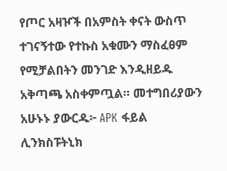የጦር አዛዦች በአምስት ቀናት ውስጥ ተገናኝተው የተኩስ አቁሙን ማስፈፀም የሚቻልበትን መንገድ እንዲዘይዱ አቅጣጫ አስቀምጧል። መተግበሪያውን አሁኑኑ ያውርዱ፦ APK ፋይል ሊንክስፑትኒክ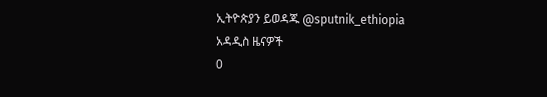ኢትዮጵያን ይወዳጁ @sputnik_ethiopia
አዳዲስ ዜናዎች
0